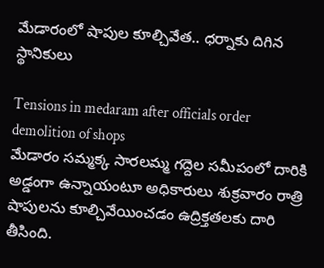మేడారంలో షాపుల కూల్చివేత.. ధర్నాకు దిగిన స్థానికులు

Tensions in medaram after officials order demolition of shops
మేడారం సమ్మక్క సారలమ్మ గద్దెల సమీపంలో దారికి అడ్డంగా ఉన్నాయంటూ అధికారులు శుక్రవారం రాత్రి షాపులను కూల్చివేయించడం ఉద్రిక్తతలకు దారి తీసింది.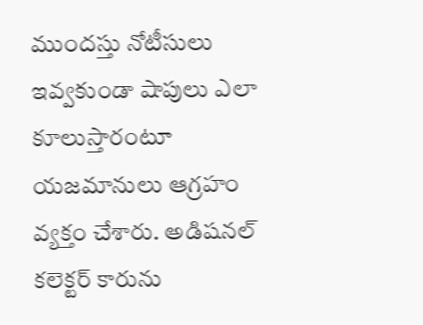ముందస్తు నోటీసులు ఇవ్వకుండా షాపులు ఎలా కూలుస్తారంటూ యజమానులు ఆగ్రహం వ్యక్తం చేశారు. అడిషనల్ కలెక్టర్ కారును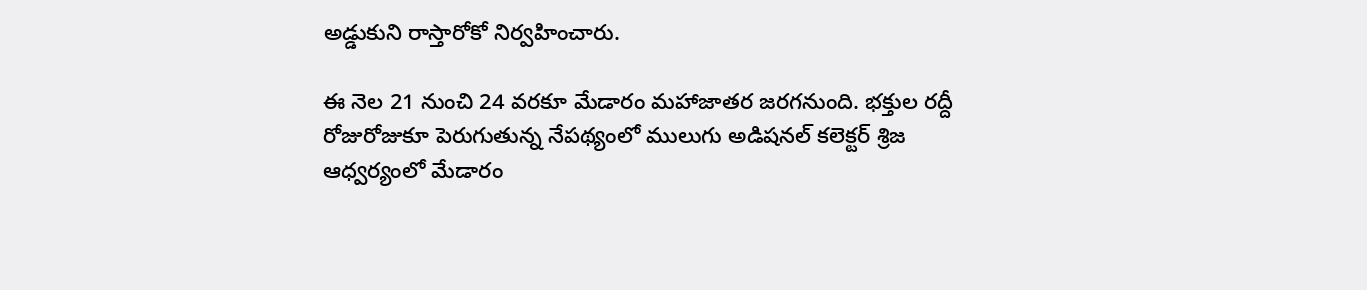అడ్డుకుని రాస్తారోకో నిర్వహించారు.

ఈ నెల 21 నుంచి 24 వరకూ మేడారం మహాజాతర జరగనుంది. భక్తుల రద్దీ రోజురోజుకూ పెరుగుతున్న నేపథ్యంలో ములుగు అడిషనల్ కలెక్టర్ శ్రిజ ఆధ్వర్యంలో మేడారం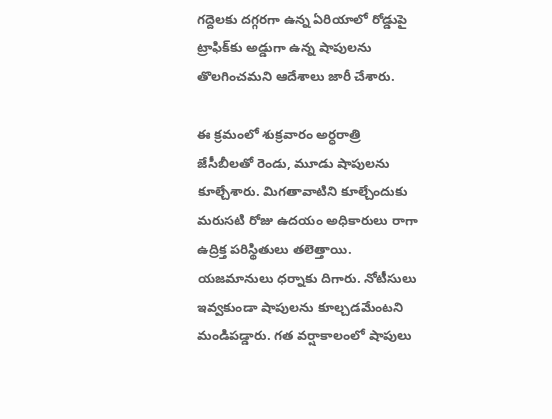గద్దెలకు దగ్గరగా ఉన్న ఏరియాలో రోడ్డుపై ట్రాఫిక్‌కు అడ్డుగా ఉన్న షాపులను తొలగించమని ఆదేశాలు జారీ చేశారు.

ఈ క్రమంలో శుక్రవారం అర్ధరాత్రి  జేసీబీలతో రెండు, మూడు షాపులను కూల్చేశారు. మిగతావాటిని కూల్చేందుకు మరుసటి రోజు ఉదయం అధికారులు రాగా ఉద్రిక్త పరిస్థితులు తలెత్తాయి. యజమానులు ధర్నాకు దిగారు. నోటీసులు ఇవ్వకుండా షాపులను కూల్చడమేంటని మండిపడ్డారు. గత వర్షాకాలంలో షాపులు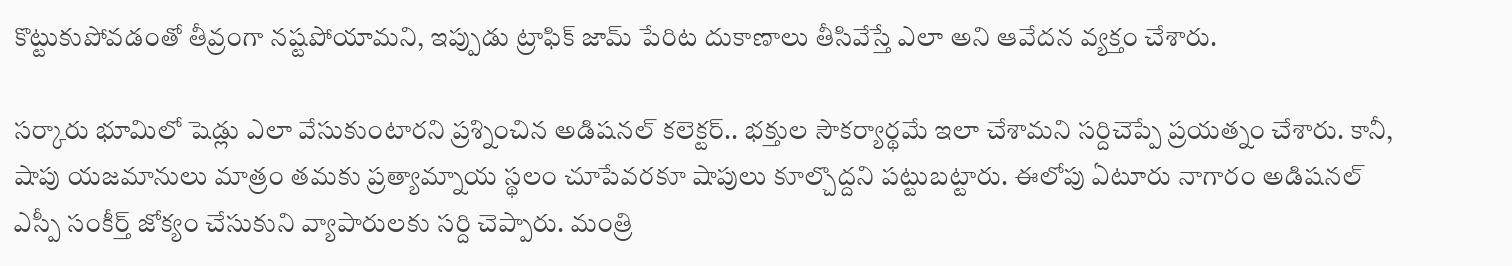కొట్టుకుపోవడంతో తీవ్రంగా నష్టపోయామని, ఇప్పుడు ట్రాఫిక్ జామ్ పేరిట దుకాణాలు తీసివేస్తే ఎలా అని ఆవేదన వ్యక్తం చేశారు.

సర్కారు భూమిలో షెడ్లు ఎలా వేసుకుంటారని ప్రశ్నించిన అడిషనల్ కలెక్టర్.. భక్తుల సౌకర్యార్థమే ఇలా చేశామని సర్దిచెప్పే ప్రయత్నం చేశారు. కానీ, షాపు యజమానులు మాత్రం తమకు ప్రత్యామ్నాయ స్థలం చూపేవరకూ షాపులు కూల్చొద్దని పట్టుబట్టారు. ఈలోపు ఏటూరు నాగారం అడిషనల్ ఎస్పీ సంకీర్త్ జోక్యం చేసుకుని వ్యాపారులకు సర్ది చెప్పారు. మంత్రి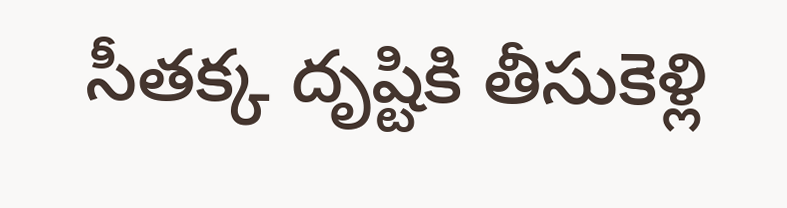సీతక్క దృష్టికి తీసుకెళ్లి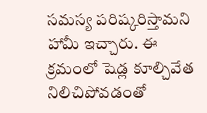సమస్య పరిష్కరిస్తామని హామీ ఇచ్చారు. ఈ క్రమంలో షెడ్ల కూల్చివేత నిలిచిపోవడంతో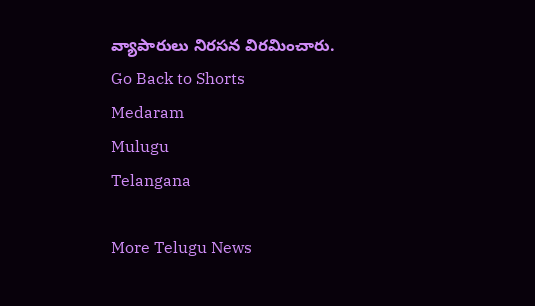వ్యాపారులు నిరసన విరమించారు.
Go Back to Shorts
Medaram
Mulugu
Telangana

More Telugu News